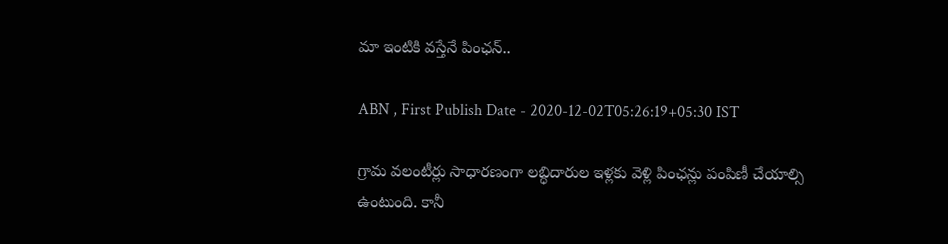మా ఇంటికి వస్తేనే పింఛన్‌..

ABN , First Publish Date - 2020-12-02T05:26:19+05:30 IST

గ్రామ వలంటీర్లు సాధారణంగా లబ్ధిదారుల ఇళ్లకు వెళ్లి పింఛన్లు పంపిణీ చేయాల్సి ఉంటుంది. కానీ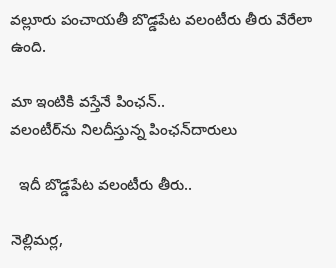వల్లూరు పంచాయతీ బొడ్డపేట వలంటీరు తీరు వేరేలా ఉంది.

మా ఇంటికి వస్తేనే పింఛన్‌..
వలంటీర్‌ను నిలదీస్తున్న పింఛన్‌దారులు

  ఇదీ బొడ్డపేట వలంటీరు తీరు..

నెల్లిమర్ల,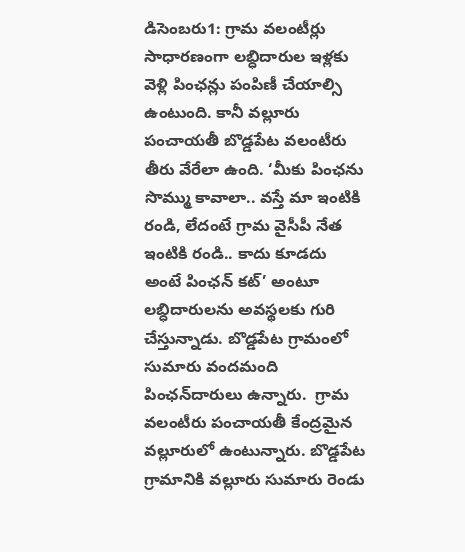డిసెంబరు1: గ్రామ వలంటీర్లు సాధారణంగా లబ్ధిదారుల ఇళ్లకు వెళ్లి పింఛన్లు పంపిణీ చేయాల్సి ఉంటుంది. కానీ వల్లూరు పంచాయతీ బొడ్డపేట వలంటీరు తీరు వేరేలా ఉంది. ‘మీకు పింఛను సొమ్ము కావాలా.. వస్తే మా ఇంటికి రండి, లేదంటే గ్రామ వైసీపీ నేత ఇంటికి రండి.. కాదు కూడదు అంటే పింఛన్‌ కట్‌’ అంటూ లబ్ధిదారులను అవస్థలకు గురి చేస్తున్నాడు. బొడ్డపేట గ్రామంలో సుమారు వందమంది పింఛన్‌దారులు ఉన్నారు.  గ్రామ వలంటీరు పంచాయతీ కేంద్రమైన వల్లూరులో ఉంటున్నారు. బొడ్డపేట గ్రామానికి వల్లూరు సుమారు రెండు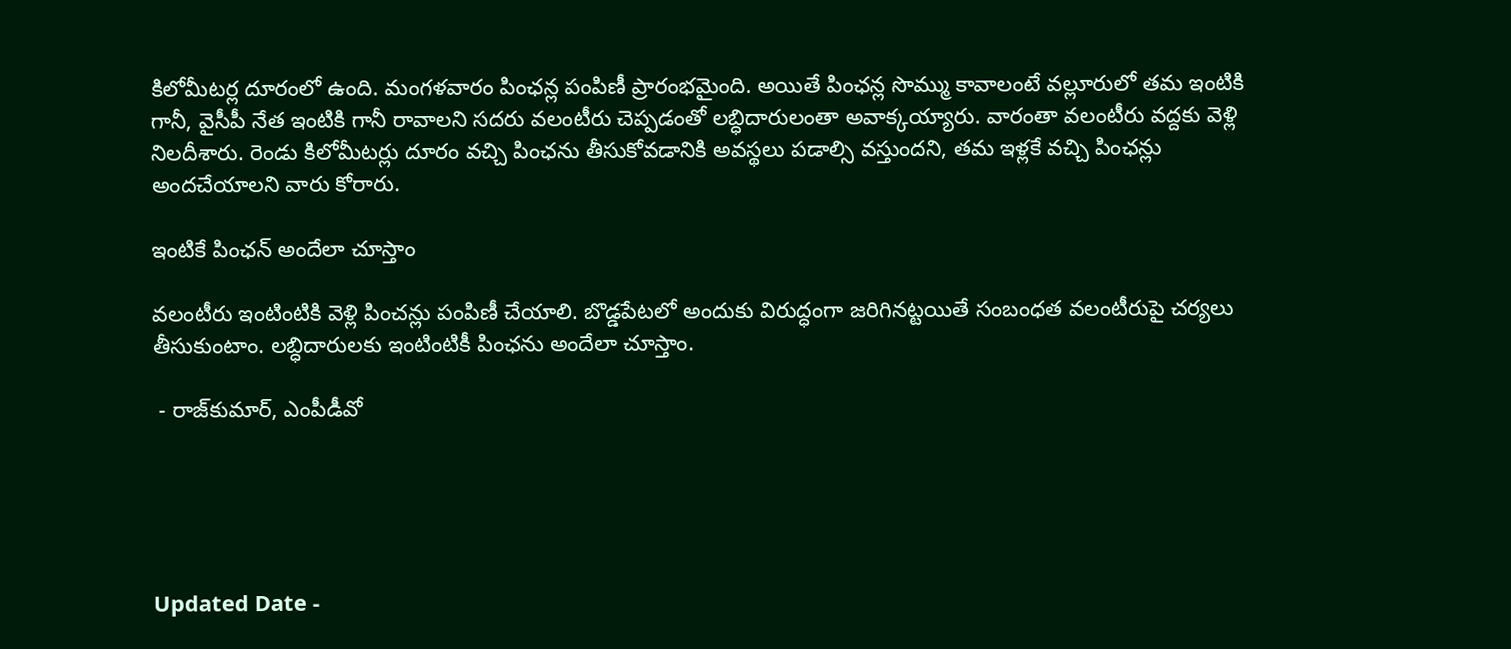కిలోమీటర్ల దూరంలో ఉంది. మంగళవారం పింఛన్ల పంపిణీ ప్రారంభమైంది. అయితే పింఛన్ల సొమ్ము కావాలంటే వల్లూరులో తమ ఇంటికి గానీ, వైసీపీ నేత ఇంటికి గానీ రావాలని సదరు వలంటీరు చెప్పడంతో లబ్ధిదారులంతా అవాక్కయ్యారు. వారంతా వలంటీరు వద్దకు వెళ్లి నిలదీశారు. రెండు కిలోమీటర్లు దూరం వచ్చి పింఛను తీసుకోవడానికి అవస్థలు పడాల్సి వస్తుందని, తమ ఇళ్లకే వచ్చి పింఛన్లు అందచేయాలని వారు కోరారు.

ఇంటికే పింఛన్‌ అందేలా చూస్తాం

వలంటీరు ఇంటింటికి వెళ్లి పించన్లు పంపిణీ చేయాలి. బొడ్డపేటలో అందుకు విరుద్ధంగా జరిగినట్టయితే సంబంధత వలంటీరుపై చర్యలు తీసుకుంటాం. లబ్ధిదారులకు ఇంటింటికీ పింఛను అందేలా చూస్తాం.

 - రాజ్‌కుమార్‌, ఎంపీడీవో





Updated Date -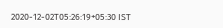2020-12-02T05:26:19+05:30 IST